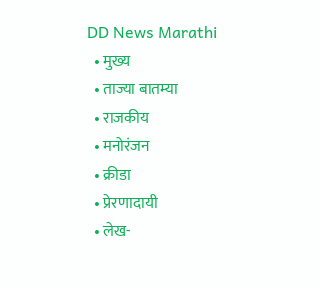DD News Marathi
  • मुख्य
  • ताज्या बातम्या
  • राजकीय
  • मनोरंजन
  • क्रीडा
  • प्रेरणादायी
  • लेख-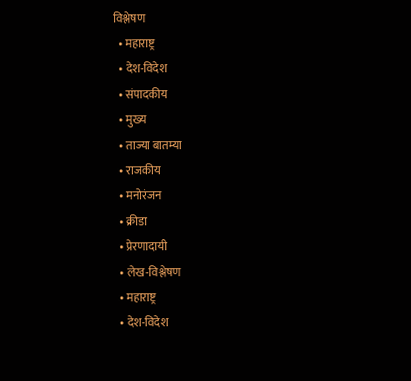विश्लेषण
  • महाराष्ट्र
  • देश-विदेश
  • संपादकीय
  • मुख्य
  • ताज्या बातम्या
  • राजकीय
  • मनोरंजन
  • क्रीडा
  • प्रेरणादायी
  • लेख-विश्लेषण
  • महाराष्ट्र
  • देश-विदेश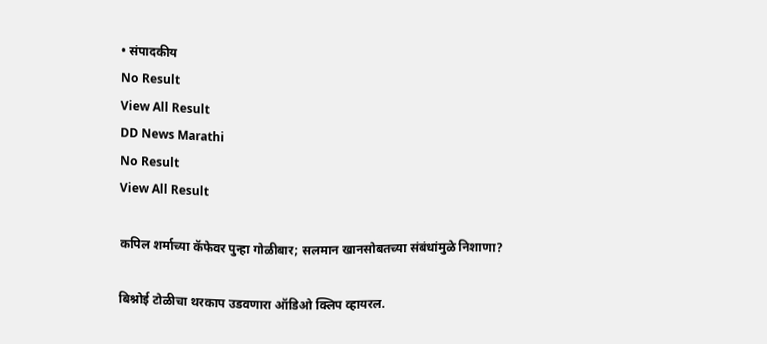• संपादकीय
No Result
View All Result
DD News Marathi
No Result
View All Result

कपिल शर्माच्या कॅफेवर पुन्हा गोळीबार; सलमान खानसोबतच्या संबंधांमुळे निशाणा?

बिश्नोई टोळीचा थरकाप उडवणारा ऑडिओ क्लिप व्हायरल.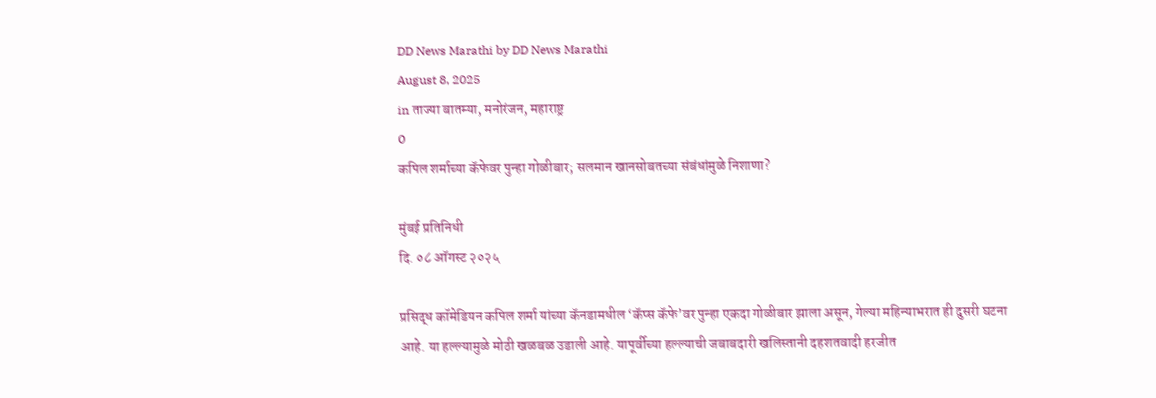DD News Marathi by DD News Marathi
August 8, 2025
in ताज्या बातम्या, मनोरंजन, महाराष्ट्र
0
कपिल शर्माच्या कॅफेवर पुन्हा गोळीबार; सलमान खानसोबतच्या संबंधांमुळे निशाणा?

मुंबई प्रतिनिधी
दि. ०८ ऑगस्ट २०२५

प्रसिद्ध कॉमेडियन कपिल शर्मा यांच्या कॅनडामधील ‘कॅप्स कॅफे’वर पुन्हा एकदा गोळीबार झाला असून, गेल्या महिन्याभरात ही दुसरी घटना आहे. या हल्ल्यामुळे मोठी खळबळ उडाली आहे. यापूर्वीच्या हल्ल्याची जबाबदारी खलिस्तानी दहशतवादी हरजीत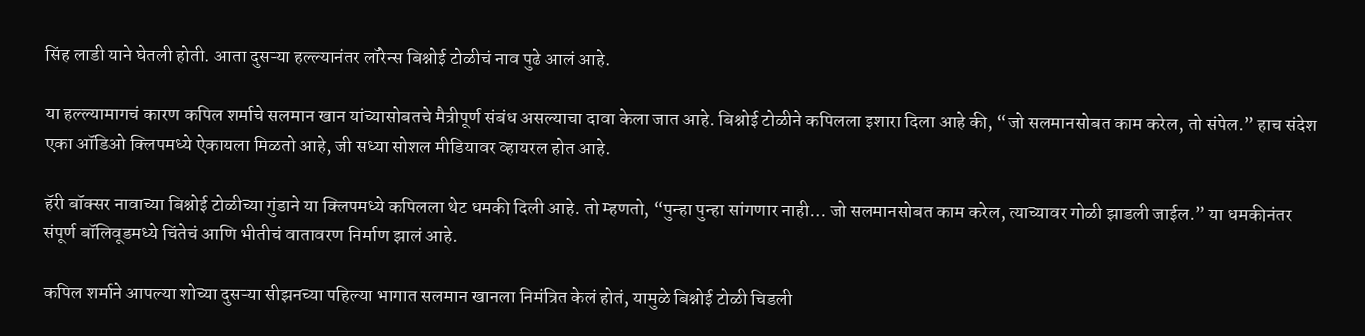सिंह लाडी याने घेतली होती. आता दुसऱ्या हल्ल्यानंतर लॉरेन्स बिश्नोई टोळीचं नाव पुढे आलं आहे.

या हल्ल्यामागचं कारण कपिल शर्माचे सलमान खान यांच्यासोबतचे मैत्रीपूर्ण संबंध असल्याचा दावा केला जात आहे. बिश्नोई टोळीने कपिलला इशारा दिला आहे की, “जो सलमानसोबत काम करेल, तो संपेल.” हाच संदेश एका ऑडिओ क्लिपमध्ये ऐकायला मिळतो आहे, जी सध्या सोशल मीडियावर व्हायरल होत आहे.

हॅरी बॉक्सर नावाच्या बिश्नोई टोळीच्या गुंडाने या क्लिपमध्ये कपिलला थेट धमकी दिली आहे. तो म्हणतो, “पुन्हा पुन्हा सांगणार नाही… जो सलमानसोबत काम करेल, त्याच्यावर गोळी झाडली जाईल.” या धमकीनंतर संपूर्ण बॉलिवूडमध्ये चिंतेचं आणि भीतीचं वातावरण निर्माण झालं आहे.

कपिल शर्माने आपल्या शोच्या दुसऱ्या सीझनच्या पहिल्या भागात सलमान खानला निमंत्रित केलं होतं, यामुळे बिश्नोई टोळी चिडली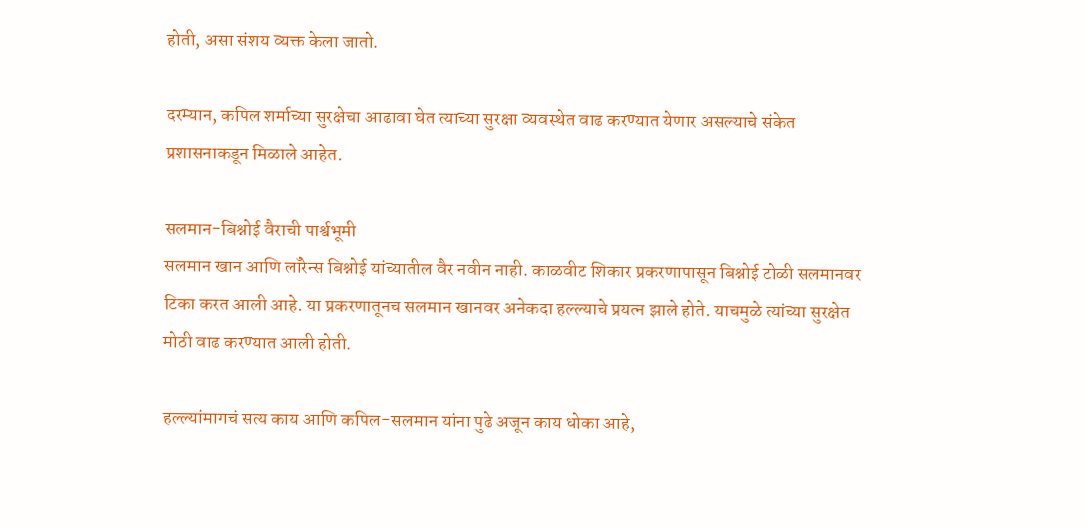होती, असा संशय व्यक्त केला जातो.

दरम्यान, कपिल शर्माच्या सुरक्षेचा आढावा घेत त्याच्या सुरक्षा व्यवस्थेत वाढ करण्यात येणार असल्याचे संकेत प्रशासनाकडून मिळाले आहेत.

सलमान-बिश्नोई वैराची पार्श्वभूमी
सलमान खान आणि लॉरेन्स बिश्नोई यांच्यातील वैर नवीन नाही. काळवीट शिकार प्रकरणापासून बिश्नोई टोळी सलमानवर टिका करत आली आहे. या प्रकरणातूनच सलमान खानवर अनेकदा हल्ल्याचे प्रयत्न झाले होते. याचमुळे त्यांच्या सुरक्षेत मोठी वाढ करण्यात आली होती.

हल्ल्यांमागचं सत्य काय आणि कपिल-सलमान यांना पुढे अजून काय धोका आहे,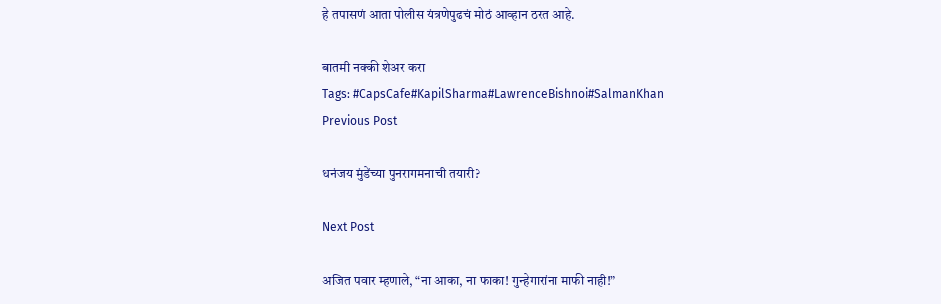हे तपासणं आता पोलीस यंत्रणेपुढचं मोठं आव्हान ठरत आहे.

बातमी नक्की शेअर करा
Tags: #CapsCafe#KapilSharma#LawrenceBishnoi#SalmanKhan
Previous Post

धनंजय मुंडेंच्या पुनरागमनाची तयारी?

Next Post

अजित पवार म्हणाले, “ना आका, ना फाका! गुन्हेगारांना माफी नाही!”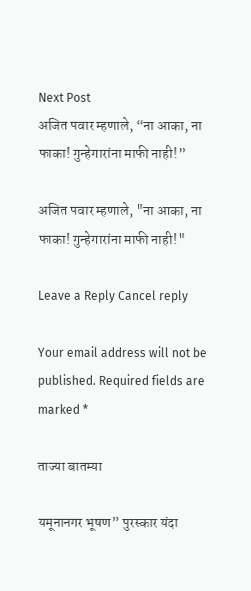Next Post
अजित पवार म्हणाले, “ना आका, ना फाका! गुन्हेगारांना माफी नाही!”

अजित पवार म्हणाले, "ना आका, ना फाका! गुन्हेगारांना माफी नाही!"

Leave a Reply Cancel reply

Your email address will not be published. Required fields are marked *

ताज्या बातम्या

यमूनानगर भूषण” पुरस्कार यंदा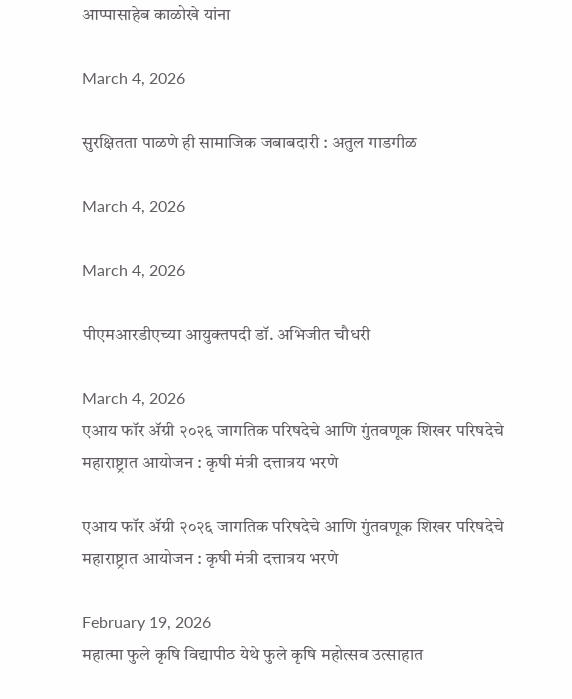आप्पासाहेब काळोखे यांना

March 4, 2026

सुरक्षितता पाळणे ही सामाजिक जबाबदारी : अतुल गाडगीळ

March 4, 2026

March 4, 2026

पीएमआरडीएच्या आयुक्तपदी डॉ. अभिजीत चौधरी

March 4, 2026
एआय फॉर ॲग्री २०२६ जागतिक परिषदेचे आणि गुंतवणूक शिखर परिषदेचे महाराष्ट्रात आयोजन : कृषी मंत्री दत्तात्रय भरणे

एआय फॉर ॲग्री २०२६ जागतिक परिषदेचे आणि गुंतवणूक शिखर परिषदेचे महाराष्ट्रात आयोजन : कृषी मंत्री दत्तात्रय भरणे

February 19, 2026
महात्मा फुले कृषि विद्यापीठ येथे फुले कृषि महोत्सव उत्साहात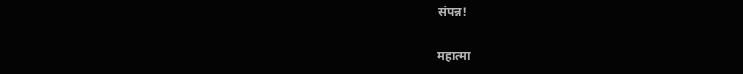संपन्न!

महात्मा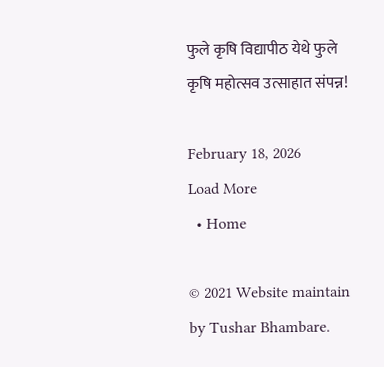फुले कृषि विद्यापीठ येथे फुले कृषि महोत्सव उत्साहात संपन्न!

February 18, 2026
Load More
  • Home

© 2021 Website maintain by Tushar Bhambare.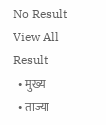No Result
View All Result
  • मुख्य
  • ताज्या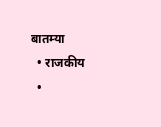बातम्या
  • राजकीय
  •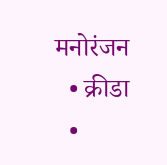मनोरंजन
  • क्रीडा
  •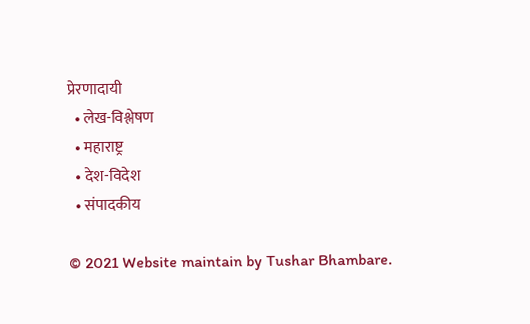प्रेरणादायी
  • लेख-विश्लेषण
  • महाराष्ट्र
  • देश-विदेश
  • संपादकीय

© 2021 Website maintain by Tushar Bhambare.